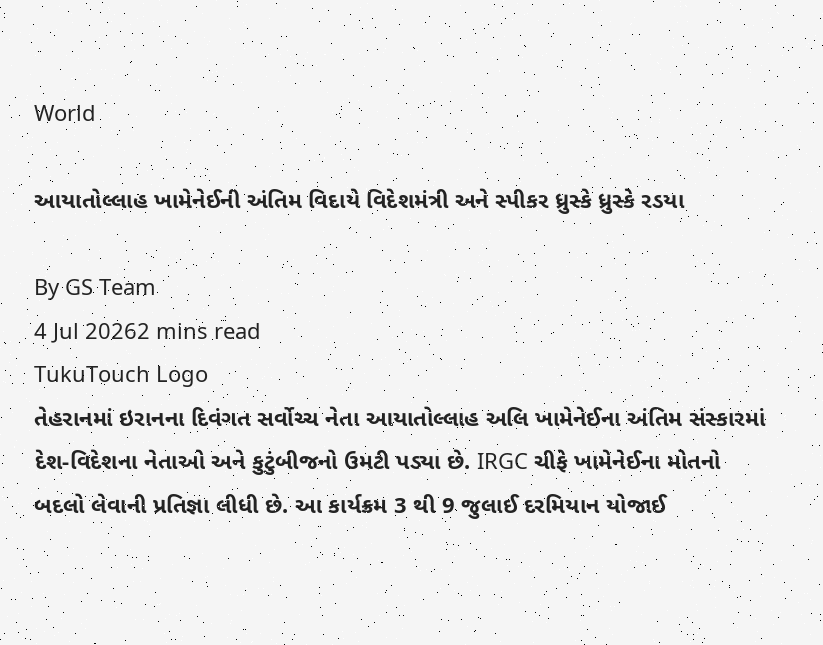World

આયાતોલ્લાહ ખામેનેઈની અંતિમ વિદાયે વિદેશમંત્રી અને સ્પીકર ધ્રુસ્કે ધ્રુસ્કે રડયા

By GS Team
4 Jul 20262 mins read
TukuTouch Logo
તેહરાનમાં ઇરાનના દિવંગત સર્વોચ્ચ નેતા આયાતોલ્લાહ અલિ ખામેનેઈના અંતિમ સંસ્કારમાં દેશ-વિદેશના નેતાઓ અને કુટુંબીજનો ઉમટી પડ્યા છે. IRGC ચીફે ખામેનેઈના મોતનો બદલો લેવાની પ્રતિજ્ઞા લીધી છે. આ કાર્યક્રમ 3 થી 9 જુલાઈ દરમિયાન યોજાઈ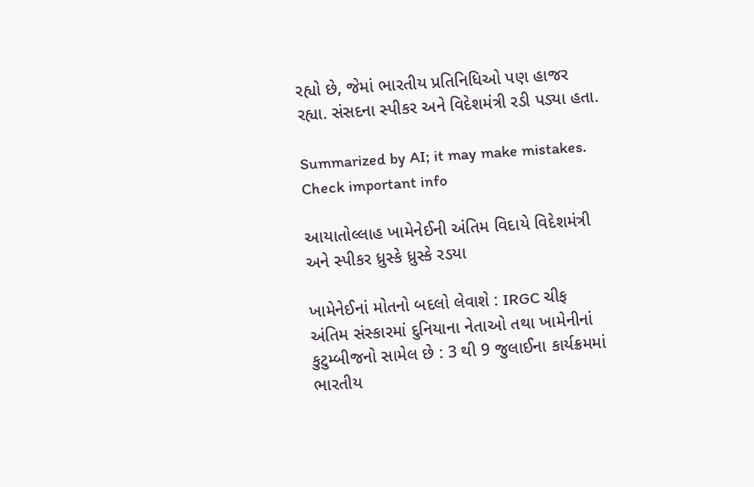રહ્યો છે, જેમાં ભારતીય પ્રતિનિધિઓ પણ હાજર રહ્યા. સંસદના સ્પીકર અને વિદેશમંત્રી રડી પડ્યા હતા.

Summarized by AI; it may make mistakes. Check important info

આયાતોલ્લાહ ખામેનેઈની અંતિમ વિદાયે વિદેશમંત્રી અને સ્પીકર ધ્રુસ્કે ધ્રુસ્કે રડયા

ખામેનેઈનાં મોતનો બદલો લેવાશે : IRGC ચીફ
અંતિમ સંસ્કારમાં દુનિયાના નેતાઓ તથા ખામેનીનાં કુટુમ્બીજનો સામેલ છે : 3 થી 9 જુલાઈના કાર્યક્રમમાં ભારતીય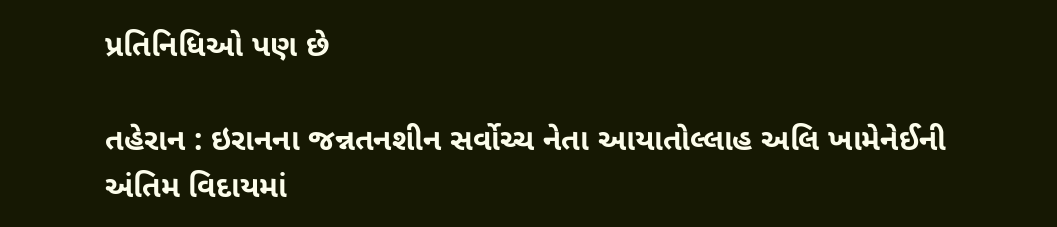પ્રતિનિધિઓ પણ છે

તહેરાન : ઇરાનના જન્નતનશીન સર્વોચ્ચ નેતા આયાતોલ્લાહ અલિ ખામેનેઈની અંતિમ વિદાયમાં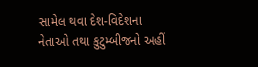સામેલ થવા દેશ-વિદેશના નેતાઓ તથા કુટુમ્બીજનો અહીં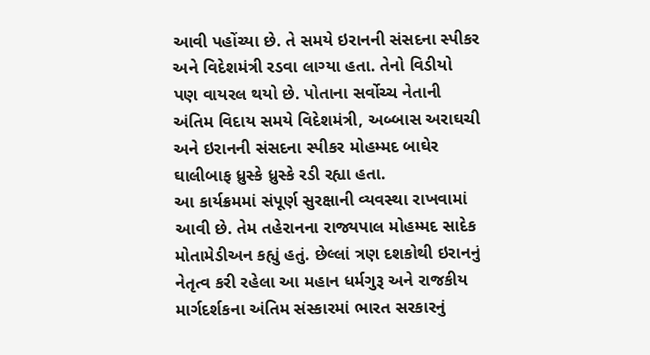આવી પહોંચ્યા છે. તે સમયે ઇરાનની સંસદના સ્પીકર અને વિદેશમંત્રી રડવા લાગ્યા હતા. તેનો વિડીયો પણ વાયરલ થયો છે. પોતાના સર્વોચ્ચ નેતાની અંતિમ વિદાય સમયે વિદેશમંત્રી, અબ્બાસ અરાઘચી અને ઇરાનની સંસદના સ્પીકર મોહમ્મદ બાઘેર ઘાલીબાફ ધ્રુસ્કે ધ્રુસ્કે રડી રહ્યા હતા.
આ કાર્યક્રમમાં સંપૂર્ણ સુરક્ષાની વ્યવસ્થા રાખવામાં આવી છે. તેમ તહેરાનના રાજ્યપાલ મોહમ્મદ સાદેક મોતામેડીઅન કહ્યું હતું. છેલ્લાં ત્રણ દશકોથી ઇરાનનું નેતૃત્વ કરી રહેલા આ મહાન ધર્મગુરૂ અને રાજકીય માર્ગદર્શકના અંતિમ સંસ્કારમાં ભારત સરકારનું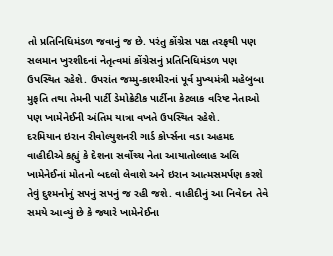તો પ્રતિનિધિમંડળ જવાનું જ છે. પરંતુ કોંગ્રેસ પક્ષ તરફથી પણ સલમાન ખુરશીદનાં નેતૃત્વમાં કોંગ્રેસનું પ્રતિનિધિમંડળ પણ ઉપસ્થિત રહેશે. ઉપરાંત જમ્મુ-કાશ્મીરનાં પૂર્વ મુખ્યમંત્રી મહેબુબા મુફતિ તથા તેમની પાર્ટી ડેમોક્રેટીક પાર્ટીના કેટલાક વરિષ્ટ નેતાઓ પણ ખામેનેઈની અંતિમ યાત્રા વખતે ઉપસ્થિત રહેશે.
દરમિયાન ઇરાન રીવોલ્યુશનરી ગાર્ડ કોર્પ્સના વડા અહમદ વાહીદીએ કહ્યું કે દેશના સર્વોચ્ચ નેતા આયાતોલ્લાહ અલિ ખામેનેઈનાં મોતનો બદલો લેવાશે અને ઇરાન આત્મસમર્પણ કરશે તેવું દુશ્મનોનું સપનું સપનું જ રહી જશે. વાહીદીનું આ નિવેદન તેવે સમયે આવ્યું છે કે જ્યારે ખામેનેઈના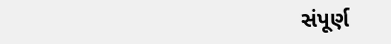સંપૂર્ણ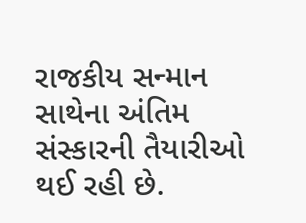રાજકીય સન્માન સાથેના અંતિમ સંસ્કારની તૈયારીઓ થઈ રહી છે.